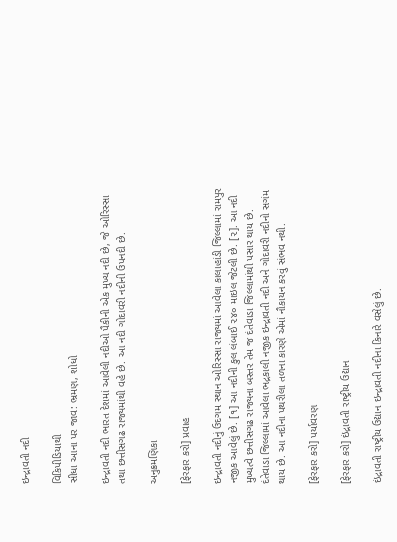ઇન્દ્રાવતી નદી

વિકિપીડિયાથી
સીધા આના પર જાવ: ભ્રમણ, શોધો

ઇન્દ્રાવતી નદી ભારત દેશમાં આવેલી નદીઓ પૈકીની એક મુખ્ય નદી છે, જે ઓરિસ્સા તથા છત્તીસગઢ રાજ્યમાંથી વહે છે. આ નદી ગોદાવરી નદીની ઉપનદી છે.

અનુક્રમણિકા

[ફેરફાર કરો] પ્રવાહ

ઇન્દ્રાવતી નદીનું ઉદગમ સ્થાન ઓરિસ્સા રાજ્યમાં આવેલા કાલાહાંડી જિલ્લામાં રામપુર નજીક આવેલું છે. [૧] આ નદીની કુલ લંબાઈ ૨૪૦ માઇલ જેટલી છે. [૨]. આ નદી મુખ્યત્વે છત્તીસગઢ રાજ્યના બસ્તર તેમ જ દંતેવાડા જિલ્લામાંથી પસાર થાય છે. દંતેવાડા જિલ્લામાં આવેલા ભદ્રકાલી નજીક ઇન્દ્રાવતી નદી અને ગોદાવરી નદીનો સગંમ થાય છે. આ નદીના પથરીલા તળના કારણે એમાં નૌકાયન કરવું સંભવ નથી.

[ફેરફાર કરો] પર્યાવરણ

[ફેરફાર કરો] ઇંદ્રાવતી રાષ્ટ્રીય ઉદ્યાન

ઇંદ્રાવતી રાષ્ટ્રીય ઉદ્યાન ઇન્દ્રાવતી નદીના કિનારે વસેલું છે.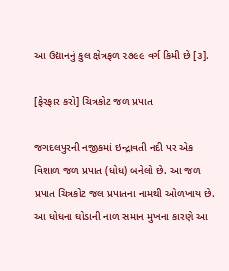આ ઉદ્યાનનું કુલ ક્ષેત્રફળ ૨૭૯૯ વર્ગ કિમી છે [૩].

[ફેરફાર કરો] ચિત્રકોટ જળ પ્રપાત

જગદલપુરની નજીકમાં ઇન્દ્રાવતી નદી પર એક વિશાળ જળ પ્રપાત (ધોધ) બનેલો છે. આ જળ પ્રપાત ચિત્રકોટ જલ પ્રપાતના નામથી ઓળખાય છે. આ ધોધના ઘોડાની નાળ સમાન મુખના કારણે આ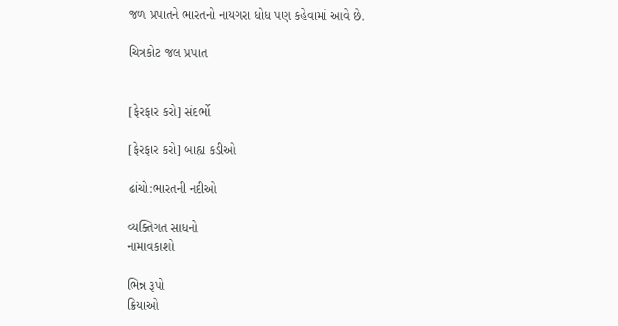જળ પ્રપાતને ભારતનો નાયગરા ધોધ પણ કહેવામાં આવે છે.

ચિત્રકોટ જલ પ્રપાત


[ફેરફાર કરો] સંદર્ભો

[ફેરફાર કરો] બાહ્ય કડીઓ

ઢાંચો:ભારતની નદીઓ

વ્યક્તિગત સાધનો
નામાવકાશો

ભિન્ન રૂપો
ક્રિયાઓ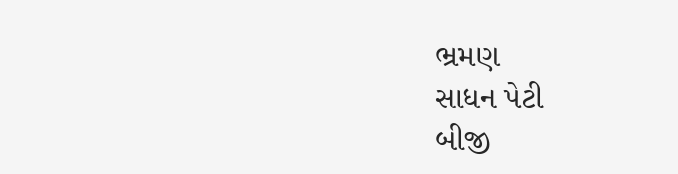ભ્રમણ
સાધન પેટી
બીજી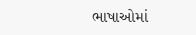ભાષાઓમાં